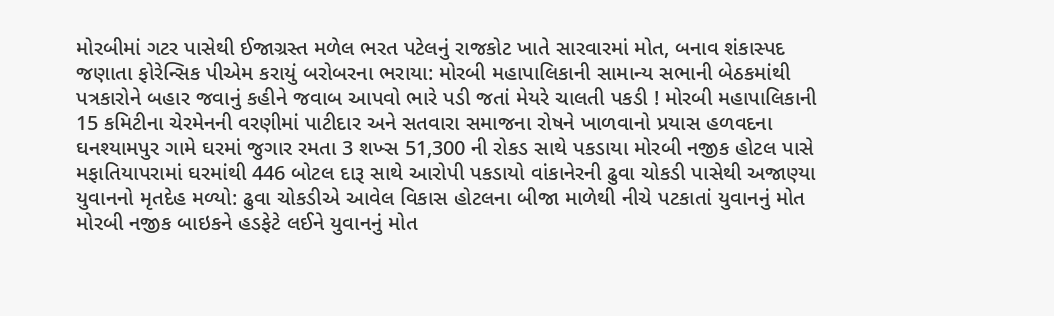મોરબીમાં ગટર પાસેથી ઈજાગ્રસ્ત મળેલ ભરત પટેલનું રાજકોટ ખાતે સારવારમાં મોત, બનાવ શંકાસ્પદ જણાતા ફોરેન્સિક પીએમ કરાયું બરોબરના ભરાયા: મોરબી મહાપાલિકાની સામાન્ય સભાની બેઠકમાંથી પત્રકારોને બહાર જવાનું કહીને જવાબ આપવો ભારે પડી જતાં મેયરે ચાલતી પકડી ! મોરબી મહાપાલિકાની 15 કમિટીના ચેરમેનની વરણીમાં પાટીદાર અને સતવારા સમાજના રોષને ખાળવાનો પ્રયાસ હળવદના ઘનશ્યામપુર ગામે ઘરમાં જુગાર રમતા 3 શખ્સ 51,300 ની રોકડ સાથે પકડાયા મોરબી નજીક હોટલ પાસે મફાતિયાપરામાં ઘરમાંથી 446 બોટલ દારૂ સાથે આરોપી પકડાયો વાંકાનેરની ઢુવા ચોકડી પાસેથી અજાણ્યા યુવાનનો મૃતદેહ મળ્યો: ઢુવા ચોકડીએ આવેલ વિકાસ હોટલના બીજા માળેથી નીચે પટકાતાં યુવાનનું મોત મોરબી નજીક બાઇકને હડફેટે લઈને યુવાનનું મોત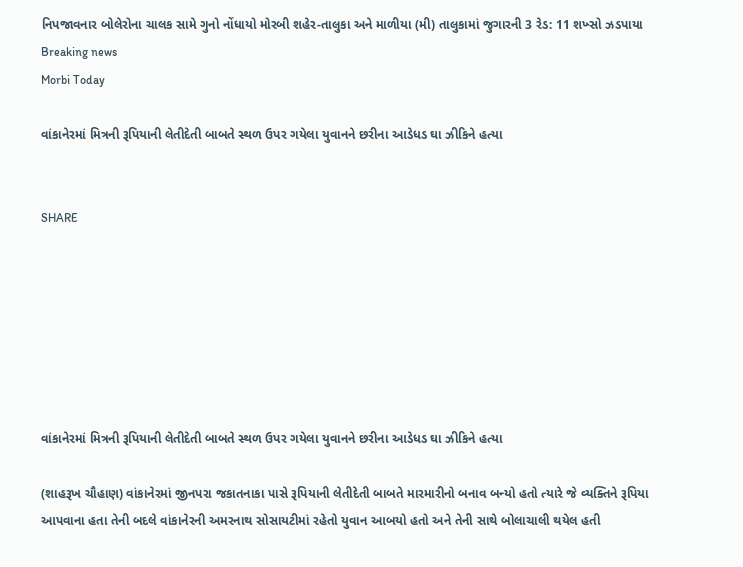નિપજાવનાર બોલેરોના ચાલક સામે ગુનો નોંધાયો મોરબી શહેર-તાલુકા અને માળીયા (મી) તાલુકામાં જુગારની 3 રેડ: 11 શખ્સો ઝડપાયા
Breaking news
Morbi Today

વાંકાનેરમાં મિત્રની રૂપિયાની લેતીદેતી બાબતે સ્થળ ઉપર ગયેલા યુવાનને છરીના આડેધડ ઘા ઝીકિને હત્યા


SHARE







વાંકાનેરમાં મિત્રની રૂપિયાની લેતીદેતી બાબતે સ્થળ ઉપર ગયેલા યુવાનને છરીના આડેધડ ઘા ઝીકિને હત્યા

(શાહરૂખ ચૌહાણ) વાંકાનેરમાં જીનપરા જકાતનાકા પાસે રૂપિયાની લેતીદેતી બાબતે મારમારીનો બનાવ બન્યો હતો ત્યારે જે વ્યક્તિને રૂપિયા આપવાના હતા તેની બદલે વાંકાનેરની અમરનાથ સોસાયટીમાં રહેતો યુવાન આબયો હતો અને તેની સાથે બોલાચાલી થયેલ હતી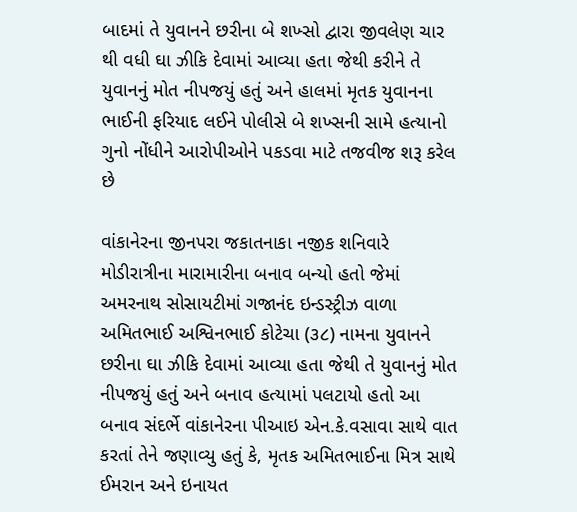બાદમાં તે યુવાનને છરીના બે શખ્સો દ્વારા જીવલેણ ચાર થી વધી ઘા ઝીકિ દેવામાં આવ્યા હતા જેથી કરીને તે યુવાનનું મોત નીપજયું હતું અને હાલમાં મૃતક યુવાનના ભાઈની ફરિયાદ લઈને પોલીસે બે શખ્સની સામે હત્યાનો ગુનો નોંધીને આરોપીઓને પકડવા માટે તજવીજ શરૂ કરેલ છે

વાંકાનેરના જીનપરા જકાતનાકા નજીક શનિવારે મોડીરાત્રીના મારામારીના બનાવ બન્યો હતો જેમાં અમરનાથ સોસાયટીમાં ગજાનંદ ઇન્ડસ્ટ્રીઝ વાળા અમિતભાઈ અશ્વિનભાઈ કોટેચા (૩૮) નામના યુવાનને છરીના ઘા ઝીકિ દેવામાં આવ્યા હતા જેથી તે યુવાનનું મોત નીપજયું હતું અને બનાવ હત્યામાં પલટાયો હતો આ બનાવ સંદર્ભે વાંકાનેરના પીઆઇ એન.કે.વસાવા સાથે વાત કરતાં તેને જણાવ્યુ હતું કે, મૃતક અમિતભાઈના મિત્ર સાથે ઈમરાન અને ઇનાયત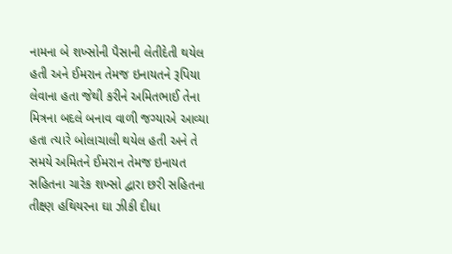નામના બે શખ્સોની પૈસાની લેતીદેતી થયેલ હતી અને ઈમરાન તેમજ ઇનાયતને રૂપિયા લેવાના હતા જેથી કરીને અમિતભાઈ તેના મિત્રના બદલે બનાવ વાળી જગ્યાએ આવ્યા હતા ત્યારે બોલાચાલી થયેલ હતી અને તે સમયે અમિતને ઈમરાન તેમજ ઇનાયત સહિતના ચારેક શખ્સો દ્વારા છરી સહિતના તીક્ષ્ણ હથિયરના ઘા ઝીકી દીધા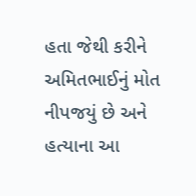હતા જેથી કરીને અમિતભાઈનું મોત નીપજયું છે અને હત્યાના આ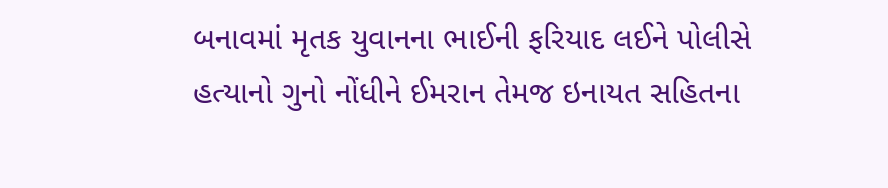બનાવમાં મૃતક યુવાનના ભાઈની ફરિયાદ લઈને પોલીસે હત્યાનો ગુનો નોંધીને ઈમરાન તેમજ ઇનાયત સહિતના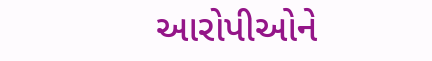આરોપીઓને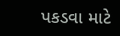પકડવા માટે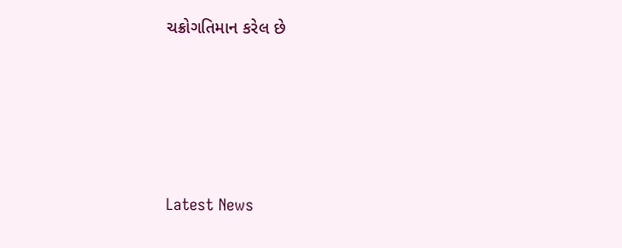ચક્રોગતિમાન કરેલ છે






Latest News